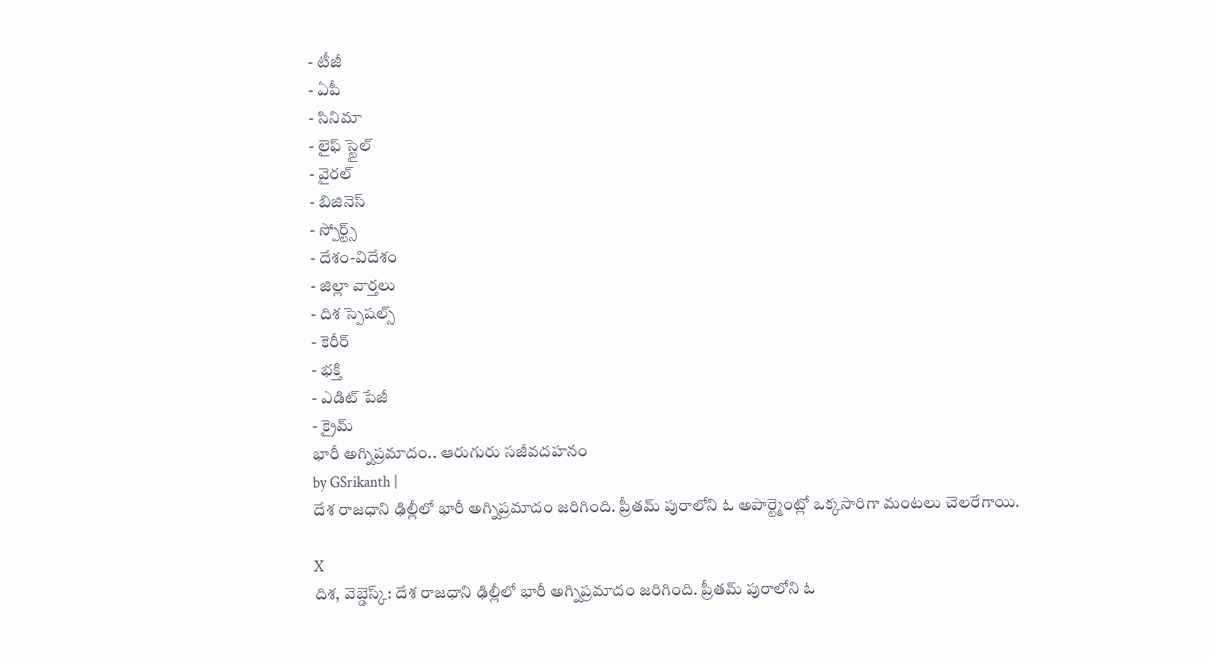- టీజీ
- ఏపీ
- సినిమా
- లైఫ్ స్టైల్
- వైరల్
- బిజినెస్
- స్పోర్ట్స్
- దేశం-విదేశం
- జిల్లా వార్తలు
- దిశ స్పెషల్స్
- కెరీర్
- భక్తి
- ఎడిట్ పేజీ
- క్రైమ్
భారీ అగ్నిప్రమాదం.. ఆరుగురు సజీవదహనం
by GSrikanth |
దేశ రాజధాని ఢిల్లీలో భారీ అగ్నిప్రమాదం జరిగింది. ప్రీతమ్ పురాలోని ఓ అపార్ట్మెంట్లో ఒక్కసారిగా మంటలు చెలరేగాయి.

X
దిశ, వెబ్డెస్క్: దేశ రాజధాని ఢిల్లీలో భారీ అగ్నిప్రమాదం జరిగింది. ప్రీతమ్ పురాలోని ఓ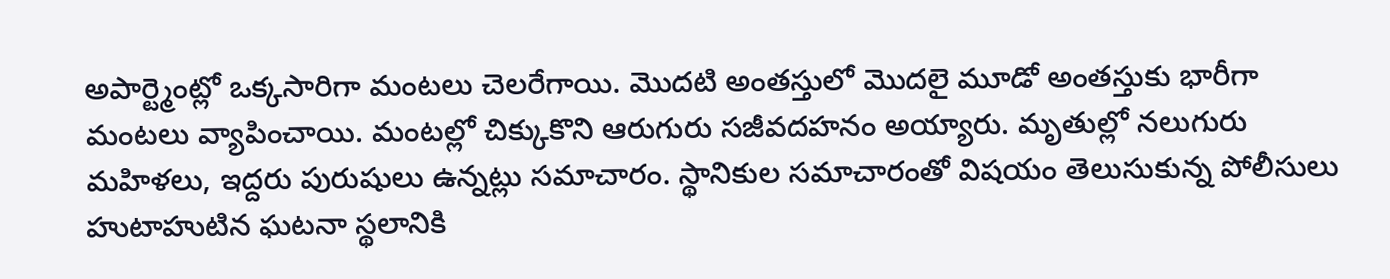అపార్ట్మెంట్లో ఒక్కసారిగా మంటలు చెలరేగాయి. మొదటి అంతస్తులో మొదలై మూడో అంతస్తుకు భారీగా మంటలు వ్యాపించాయి. మంటల్లో చిక్కుకొని ఆరుగురు సజీవదహనం అయ్యారు. మృతుల్లో నలుగురు మహిళలు, ఇద్దరు పురుషులు ఉన్నట్లు సమాచారం. స్థానికుల సమాచారంతో విషయం తెలుసుకున్న పోలీసులు హుటాహుటిన ఘటనా స్థలానికి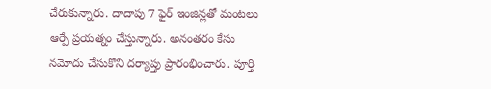చేరుకున్నారు. దాదాపు 7 ఫైర్ ఇంజిన్లతో మంటలు ఆర్పే ప్రయత్నం చేస్తున్నారు. అనంతరం కేసు నమోదు చేసుకొని దర్యాప్తు ప్రారంభించారు. పూర్తి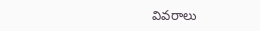వివరాలు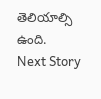తెలియాల్సి ఉంది.
Next Story